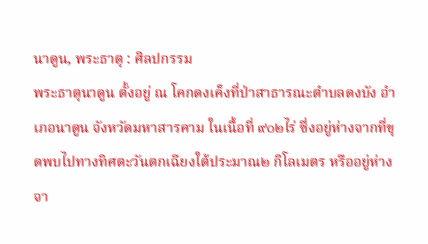นาดูน, พระธาตุ : ศิลปกรรม
พระธาตุนาดูน ตั้งอยู่ ณ โคกดงเค็งที่ป่าสาธารณะตำบลดงบัง อำเภอนาดูน จังหวัดมหาสารคาม ในเนื้อที่ ๙๐๒ไร่ ซึ่งอยู่ห่างจากที่ขุดพบไปทางทิศตะวันตกเฉียงใต้ประมาณ๒ กิโลเมตร หรืออยู่ห่างจา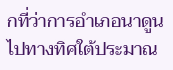กที่ว่าการอำเภอนาดูนไปทางทิศใต้ประมาณ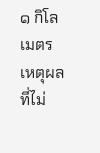๑ กิโลเมตร
เหตุผลที่ไม่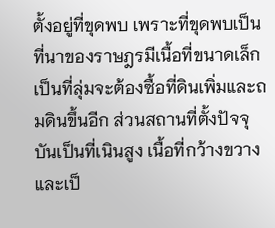ตั้งอยู่ที่ขุดพบ เพราะที่ขุดพบเป็นที่นาของราษฎรมีเนื้อที่ขนาดเล็ก เป็นที่ลุ่มจะต้องซื้อที่ดินเพิ่มและถมดินขึ้นอีก ส่วนสถานที่ตั้งปัจจุบันเป็นที่เนินสูง เนื้อที่กว้างขวางและเป็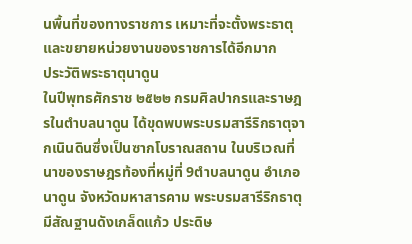นพื้นที่ของทางราชการ เหมาะที่จะตั้งพระธาตุ และขยายหน่วยงานของราชการได้อีกมาก
ประวัติพระธาตุนาดูน
ในปีพุทธศักราช ๒๕๒๒ กรมศิลปากรและราษฎรในตำบลนาดูน ได้ขุดพบพระบรมสารีริกธาตุจากเนินดินซึ่งเป็นซากโบราณสถาน ในบริเวณที่นาของราษฎรท้องที่หมู่ที่ 9ตำบลนาดูน อำเภอนาดูน จังหวัดมหาสารคาม พระบรมสารีริกธาตุมีสัณฐานดังเกล็ดแก้ว ประดิษ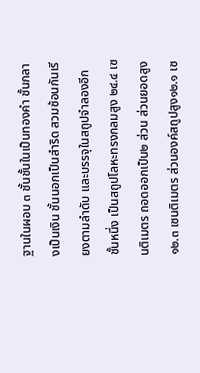ฐานในผอบ ๓ ชั้นชั้นในเป็นทองคำ ชั้นกลางเป็นเงิน ชั้นนอกเป็นสำริด สวมซ้อนกันเรียงตามลำดับ และบรรจุในสถูปจำลองอีกชั้นหนึ่ง เป็นสถูปโลหะทรงกลมสูง ๒๔.๔ เซนติเมตร ถอดออกเป็น๒ ส่วน ส่วนยอดสูง ๑๒.๓ เซนติเมตร ส่วนองค์สถูปสูง๑๒.๑ เซ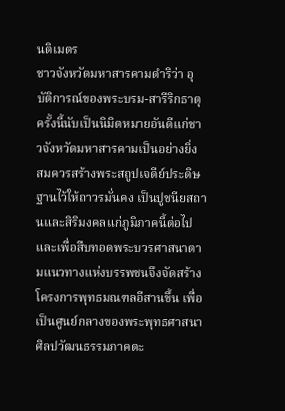นติเมตร
ชาวจังหวัดมหาสารคามดำริว่า อุบัติการณ์ของพระบรม-สารีริกธาตุครั้งนี้นับเป็นนิมิตหมายอันดีแก่ชาวจังหวัดมหาสารคามเป็นอย่างยิ่ง สมควรสร้างพระสถูปเจดีย์ประดิษฐานไว้ให้ถาวรมั่นคง เป็นปูชนียสถานและสิริมงคลแก่ภูมิภาคนี้ต่อไปและเพื่อสืบทอดพระบวรศาสนาตามแนวทางแห่งบรรพชนจึงจัดสร้างโครงการพุทธมณฑลอีสานขึ้น เพื่อเป็นศูนย์กลางของพระพุทธศาสนา ศิลปวัฒนธรรมภาคตะ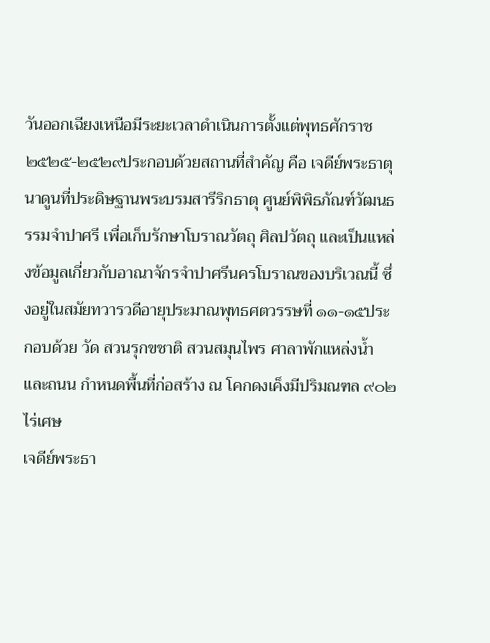วันออกเฉียงเหนือมีระยะเวลาดำเนินการตั้งแต่พุทธศักราช ๒๕๒๕-๒๕๒๙ประกอบด้วยสถานที่สำคัญ คือ เจดีย์พระธาตุนาดูนที่ประดิษฐานพระบรมสารีริกธาตุ ศูนย์พิพิธภัณฑ์วัฒนธรรมจำปาศรี เพื่อเก็บรักษาโบราณวัตถุ ศิลปวัตถุ และเป็นแหล่งข้อมูลเกี่ยวกับอาณาจักรจำปาศรีนครโบราณของบริเวณนี้ ซึ่งอยู่ในสมัยทวารวดีอายุประมาณพุทธศตวรรษที่ ๑๑-๑๕ประกอบด้วย วัด สวนรุกขชาติ สวนสมุนไพร ศาลาพักแหล่งน้ำ และถนน กำหนดพื้นที่ก่อสร้าง ณ โคกดงเค็งมีปริมณฑล ๙๐๒ ไร่เศษ
เจดีย์พระธา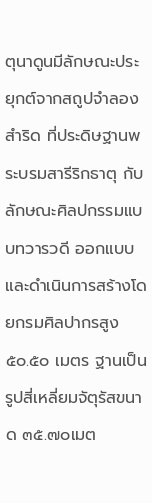ตุนาดูนมีลักษณะประยุกต์จากสถูปจำลองสำริด ที่ประดิษฐานพระบรมสารีริกธาตุ กับลักษณะศิลปกรรมแบบทวารวดี ออกแบบและดำเนินการสร้างโดยกรมศิลปากรสูง ๕๐.๕๐ เมตร ฐานเป็นรูปสี่เหลี่ยมจัตุรัสขนาด ๓๕.๗๐เมต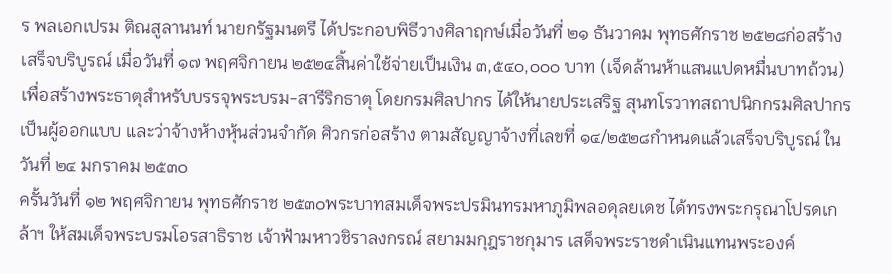ร พลเอกเปรม ติณสูลานนท์ นายกรัฐมนตรี ได้ประกอบพิธีวางศิลาฤกษ์เมื่อวันที่ ๒๑ ธันวาคม พุทธศักราช ๒๕๒๘ก่อสร้างเสร็จบริบูรณ์ เมื่อวันที่ ๑๗ พฤศจิกายน ๒๕๒๔สิ้นค่าใช้จ่ายเป็นเงิน ๓,๕๔๐,๐๐๐ บาท (เจ็ดล้านห้าแสนแปดหมื่นบาทถ้วน) เพื่อสร้างพระธาตุสำหรับบรรจุพระบรม-สารีริกธาตุ โดยกรมศิลปากร ได้ให้นายประเสริฐ สุนทโรวาทสถาปนิกกรมศิลปากร เป็นผู้ออกแบบ และว่าจ้างห้างหุ้นส่วนจำกัด ศิวกรก่อสร้าง ตามสัญญาจ้างที่เลขที่ ๑๔/๒๕๒๘กำหนดแล้วเสร็จบริบูรณ์ ในวันที่ ๒๔ มกราคม ๒๕๓๐
ครั้นวันที่ ๑๒ พฤศจิกายน พุทธศักราช ๒๕๓๐พระบาทสมเด็จพระปรมินทรมหาภูมิพลอดุลยเดช ได้ทรงพระกรุณาโปรดเกล้าฯ ให้สมเด็จพระบรมโอรสาธิราช เจ้าฟ้ามหาวชิราลงกรณ์ สยามมกุฎราชกุมาร เสด็จพระราชดำเนินแทนพระองค์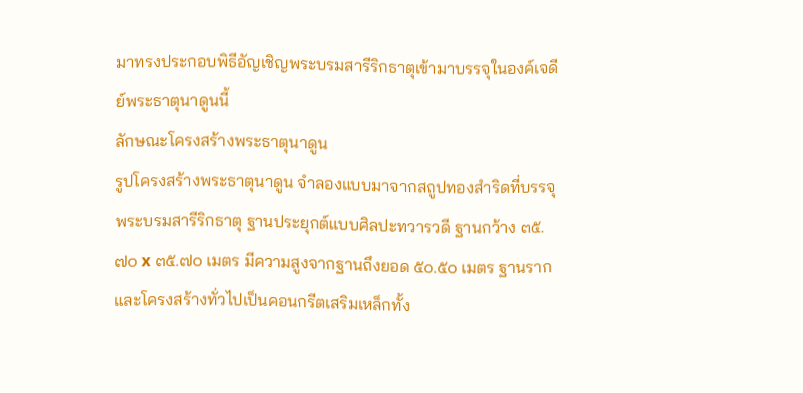มาทรงประกอบพิธีอัญเชิญพระบรมสารีริกธาตุเข้ามาบรรจุในองค์เจดีย์พระธาตุนาดูนนี้
ลักษณะโครงสร้างพระธาตุนาดูน
รูปโครงสร้างพระธาตุนาดูน จำลองแบบมาจากสถูปทองสำริดที่บรรจุพระบรมสารีริกธาตุ ฐานประยุกต์แบบศิลปะทวารวดี ฐานกว้าง ๓๕.๗๐ x ๓๕.๗๐ เมตร มีความสูงจากฐานถึงยอด ๕๐.๕๐ เมตร ฐานรากและโครงสร้างทั่วไปเป็นคอนกรีตเสริมเหล็กทั้ง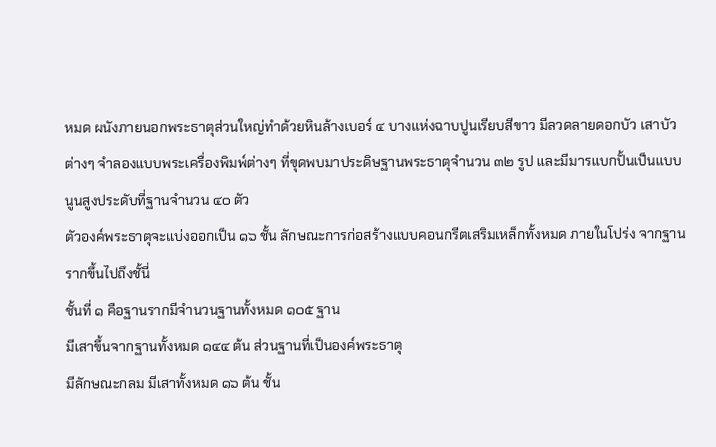หมด ผนังภายนอกพระธาตุส่วนใหญ่ทำด้วยหินล้างเบอร์ ๔ บางแห่งฉาบปูนเรียบสีขาว มีลวดลายดอกบัว เสาบัวต่างๆ จำลองแบบพระเครื่องพิมพ์ต่างๆ ที่ขุดพบมาประดิษฐานพระธาตุจำนวน ๓๒ รูป และมีมารแบกปั้นเป็นแบบนูนสูงประดับที่ฐานจำนวน ๔๐ ตัว
ตัวองค์พระธาตุจะแบ่งออกเป็น ๑๖ ชั้น ลักษณะการก่อสร้างแบบคอนกรีตเสริมเหล็กทั้งหมด ภายในโปร่ง จากฐานรากขึ้นไปถึงชั้นี่
ชั้นที่ ๑ คือฐานรากมีจำนวนฐานทั้งหมด ๑๐๕ ฐาน
มีเสาขึ้นจากฐานทั้งหมด ๑๔๔ ต้น ส่วนฐานที่เป็นองค์พระธาตุ
มีลักษณะกลม มีเสาทั้งหมด ๑๖ ต้น ชั้น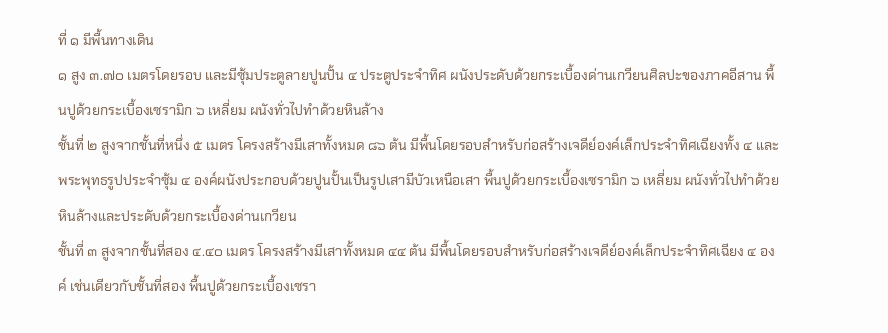ที่ ๑ มีพื้นทางเดิน
๑ สูง ๓.๗๐ เมตรโดยรอบ และมีซุ้มประตูลายปูนปั้น ๔ ประตูประจำทิศ ผนังประดับด้วยกระเบื้องด่านเกวียนศิลปะของภาคอีสาน พื้นปูด้วยกระเบื้องเซรามิก ๖ เหลี่ยม ผนังทั่วไปทำด้วยหินล้าง
ชั้นที่ ๒ สูงจากชั้นที่หนึ่ง ๕ เมตร โครงสร้างมีเสาทั้งหมด ๘๖ ต้น มีพื้นโดยรอบสำหรับก่อสร้างเจดีย์องค์เล็กประจำทิศเฉียงทั้ง ๔ และพระพุทธรูปประจำซุ้ม ๔ องค์ผนังประกอบด้วยปูนปั้นเป็นรูปเสามีบัวเหนือเสา พื้นปูด้วยกระเบื้องเซรามิก ๖ เหลี่ยม ผนังทั่วไปทำด้วยหินล้างและประดับด้วยกระเบื้องด่านเกวียน
ชั้นที่ ๓ สูงจากชั้นที่สอง ๔.๔๐ เมตร โครงสร้างมีเสาทั้งหมด ๔๔ ต้น มีพื้นโดยรอบสำหรับก่อสร้างเจดีย์องค์เล็กประจำทิศเฉียง ๔ องค์ เช่นเดียวกับชั้นที่สอง พื้นปูด้วยกระเบื้องเซรา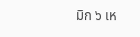มิก ๖ เห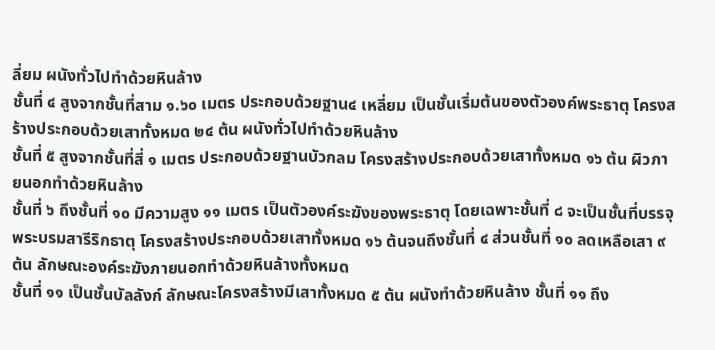ลี่ยม ผนังทั่วไปทำด้วยหินล้าง
ชั้นที่ ๔ สูงจากชั้นที่สาม ๑.๖๐ เมตร ประกอบด้วยฐาน๔ เหลี่ยม เป็นชั้นเริ่มต้นของตัวองค์พระธาตุ โครงสร้างประกอบด้วยเสาทั้งหมด ๒๔ ต้น ผนังทั่วไปทำด้วยหินล้าง
ชั้นที่ ๕ สูงจากชั้นที่สี่ ๑ เมตร ประกอบด้วยฐานบัวกลม โครงสร้างประกอบด้วยเสาทั้งหมด ๑๖ ต้น ผิวภายนอกทำด้วยหินล้าง
ชั้นที่ ๖ ถึงชั้นที่ ๑๐ มีความสูง ๑๑ เมตร เป็นตัวองค์ระฆังของพระธาตุ โดยเฉพาะชั้นที่ ๘ จะเป็นชั้นที่บรรจุพระบรมสารีริกธาตุ โครงสร้างประกอบด้วยเสาทั้งหมด ๑๖ ต้นจนถึงชั้นที่ ๔ ส่วนชั้นที่ ๑๐ ลดเหลือเสา ๙ ต้น ลักษณะองค์ระฆังภายนอกทำด้วยหินล้างทั้งหมด
ชั้นที่ ๑๑ เป็นชั้นบัลลังก์ ลักษณะโครงสร้างมีเสาทั้งหมด ๕ ต้น ผนังทำด้วยหินล้าง ชั้นที่ ๑๑ ถึง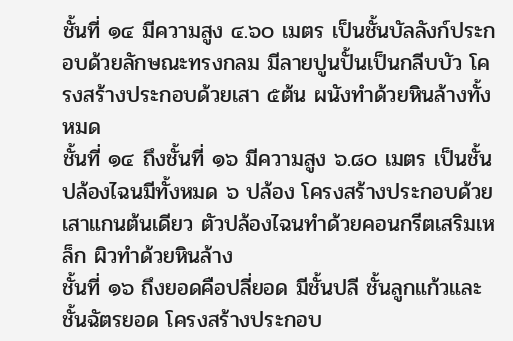ชั้นที่ ๑๔ มีความสูง ๔.๖๐ เมตร เป็นชั้นบัลลังก์ประกอบด้วยลักษณะทรงกลม มีลายปูนปั้นเป็นกลีบบัว โครงสร้างประกอบด้วยเสา ๕ต้น ผนังทำด้วยหินล้างทั้งหมด
ชั้นที่ ๑๔ ถึงชั้นที่ ๑๖ มีความสูง ๖.๘๐ เมตร เป็นชั้นปล้องไฉนมีทั้งหมด ๖ ปล้อง โครงสร้างประกอบด้วยเสาแกนต้นเดียว ตัวปล้องไฉนทำด้วยคอนกรีตเสริมเหล็ก ผิวทำด้วยหินล้าง
ชั้นที่ ๑๖ ถึงยอดคือปลี่ยอด มีชั้นปลี ชั้นลูกแก้วและชั้นฉัตรยอด โครงสร้างประกอบ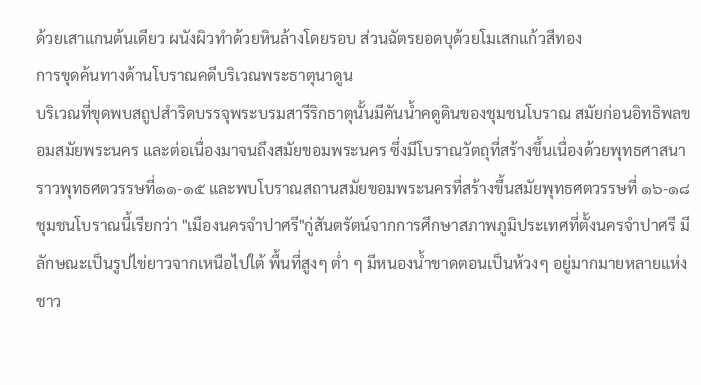ด้วยเสาแกนต้นเดียว ผนังผิวทำด้วยหินล้างโดยรอบ ส่วนฉัตรยอดบุด้วยโมเสกแก้วสีทอง
การขุดค้นทางด้านโบราณคดีบริเวณพระธาตุนาดูน
บริเวณที่ขุดพบสถูปสำริดบรรจุพระบรมสารีริกธาตุนั้นมีคันน้ำคดูดินของชุมชนโบราณ สมัยก่อนอิทธิพลขอมสมัยพระนคร และต่อเนื่องมาจนถึงสมัยขอมพระนคร ซึ่งมีโบราณวัตถุที่สร้างขึ้นเนื่องด้วยพุทธศาสนา ราวพุทธศตวรรษที่๑๑-๑๕ และพบโบราณสถานสมัยขอมพระนครที่สร้างขึ้นสมัยพุทธศตวรรษที่ ๑๖-๑๘ ชุมชนโบราณนี้เรียกว่า "เมืองนครจำปาศรี"กู่สันตรัตน์จากการศึกษาสภาพภูมิประเทศที่ตั้งนครจำปาศรี มีลักษณะเป็นรูปไข่ยาวจากเหนือไปใต้ พื้นที่สูงๆ ต่ำ ๆ มีหนองน้ำขาดตอนเป็นห้วงๆ อยู่มากมายหลายแห่ง ชาว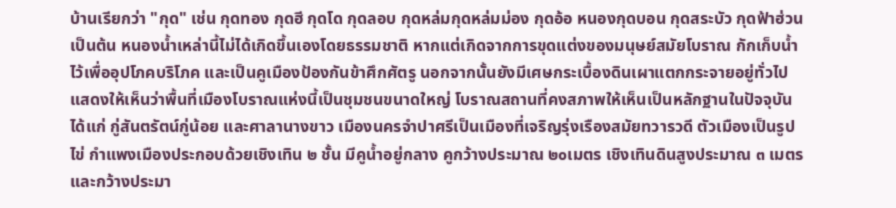บ้านเรียกว่า "กุด" เช่น กุดทอง กุดฮี กุดโด กุดลอบ กุดหล่มกุดหล่มม่อง กุดอ้อ หนองกุดบอน กุดสระบัว กุดฟ้าฮ่วนเป็นต้น หนองน้ำเหล่านี้ไม่ได้เกิดขึ้นเองโดยธรรมชาติ หากแต่เกิดจากการขุดแต่งของมนุษย์สมัยโบราณ กักเก็บน้ำไว้เพื่ออุปโภคบริโภค และเป็นคูเมืองป้องกันข้าศึกศัตรู นอกจากนั้นยังมีเศษกระเบื้องดินเผาแตกกระจายอยู่ทั่วไป แสดงให้เห็นว่าพื้นที่เมืองโบราณแห่งนี้เป็นชุมชนขนาดใหญ่ โบราณสถานที่คงสภาพให้เห็นเป็นหลักฐานในปัจจุบัน ได้แก่ กู่สันตรัตน์กู่น้อย และศาลานางขาว เมืองนครจำปาศรีเป็นเมืองที่เจริญรุ่งเรืองสมัยทวารวดี ตัวเมืองเป็นรูปไข่ กำแพงเมืองประกอบด้วยเชิงเทิน ๒ ชั้น มีคูน้ำอยู่กลาง คูกว้างประมาณ ๒๐เมตร เชิงเทินดินสูงประมาณ ๓ เมตร และกว้างประมา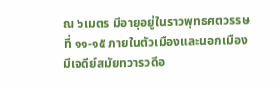ณ ๖เมตร มีอายุอยู่ในราวพุทธศตวรรษที่ ๑๑-๑๕ ภายในตัวเมืองและนอกเมืองมีเจดีย์สมัยทวารวดีอ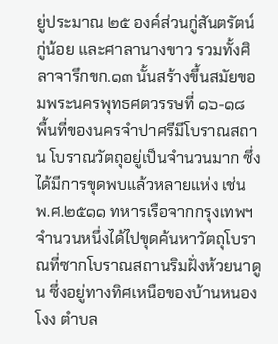ยู่ประมาณ ๒๕ องค์ส่วนกู่สันตรัตน์ กู่น้อย และศาลานางขาว รวมทั้งศิลาจารึกขก.๑๓ นั้นสร้างขึ้นสมัยขอมพระนครพุทธศตวรรษที่ ๑๖-๑๘
พื้นที่ของนครจำปาศรีมีโบราณสถาน โบราณวัตถุอยู่เป็นจำนวนมาก ซึ่งได้มีการขุดพบแล้วหลายแห่ง เช่น
พ.ศ.๒๕๑๑ ทหารเรือจากกรุงเทพฯ จำนวนหนึ่งได้ไปขุดค้นหาวัตถุโบราณที่ซากโบราณสถานริมฝั่งห้วยนาดูน ซึ่งอยู่ทางทิศเหนือของบ้านหนองโงง ตำบล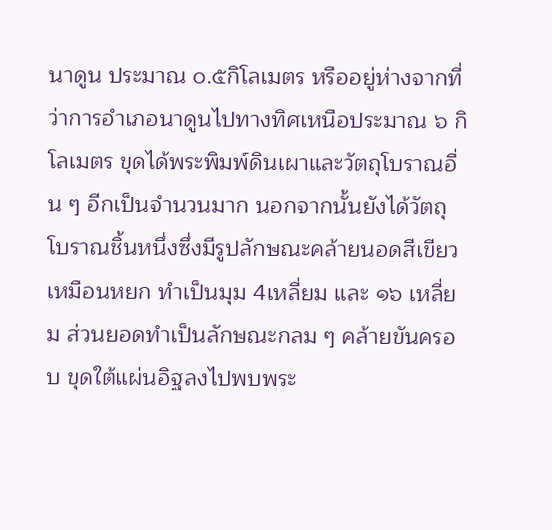นาดูน ประมาณ ๐.๕กิโลเมตร หรืออยู่ห่างจากที่ว่าการอำเภอนาดูนไปทางทิศเหนือประมาณ ๖ กิโลเมตร ขุดได้พระพิมพ์ดินเผาและวัตถุโบราณอื่น ๆ อีกเป็นจำนวนมาก นอกจากนั้นยังได้วัตถุโบราณชิ้นหนึ่งซึ่งมีรูปลักษณะคล้ายนอดสีเขียวเหมือนหยก ทำเป็นมุม 4เหลี่ยม และ ๑๖ เหลี่ยม ส่วนยอดทำเป็นลักษณะกลม ๆ คล้ายขันครอบ ขุดใต้แผ่นอิฐลงไปพบพระ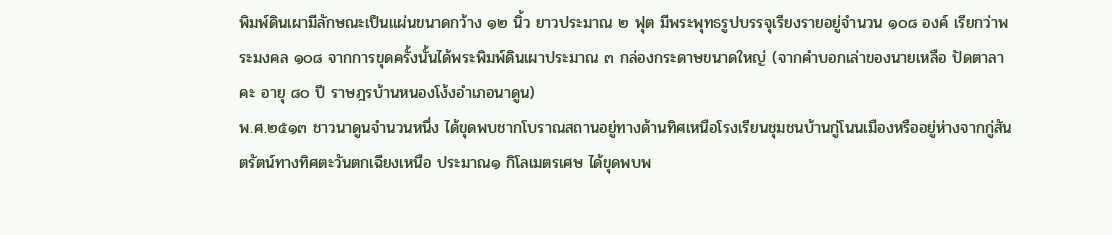พิมพ์ดินเผามีลักษณะเป็นแผ่นขนาดกว้าง ๑๒ นิ้ว ยาวประมาณ ๒ ฟุต มีพระพุทธรูปบรรจุเรียงรายอยู่จำนวน ๑๐๘ องค์ เรียกว่าพระมงคล ๑๐๘ จากการขุดครั้งนั้นได้พระพิมพ์ดินเผาประมาณ ๓ กล่องกระดาษขนาดใหญ่ (จากคำบอกเล่าของนายเหลือ ปัดตาลาคะ อายุ ๘๐ ปี ราษฎรบ้านหนองโง้งอำเภอนาดูน)
พ.ศ.๒๕๑๓ ชาวนาดูนจำนวนหนึ่ง ได้ขุดพบชากโบราณสถานอยู่ทางด้านทิศเหนือโรงเรียนชุมชนบ้านกู่โนนเมืองหรืออยู่ห่างจากกู่สันตรัตน์ทางทิศตะวันตกเฉียงเหนือ ประมาณ๑ กิโลเมตรเศษ ได้ขุดพบพ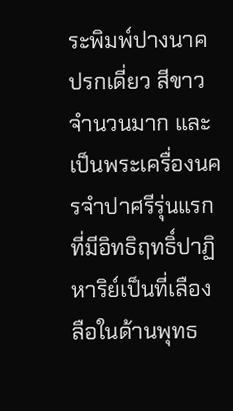ระพิมพ์ปางนาคปรกเดี่ยว สีขาวจำนวนมาก และเป็นพระเครื่องนครจำปาศรีรุ่นแรกที่มีอิทธิฤทธิ์ปาฏิหาริย์เป็นที่เลืองลือในด้านพุทธ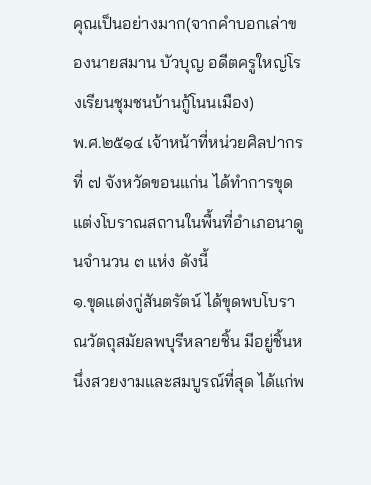คุณเป็นอย่างมาก(จากคำบอกเล่าของนายสมาน บัวบุญ อดีตครูใหญ่โรงเรียนชุมชนบ้านกู้โนนเมือง)
พ.ศ.๒๕๑๔ เจ้าหน้าที่หน่วยศิลปากรที่ ๗ จังหวัดขอนแก่น ได้ทำการขุดแต่งโบราณสถานในพื้นที่อำเภอนาดูนจำนวน ๓ แห่ง ดังนี้
๑.ขุดแต่งกู่สันตรัตน์ ได้ขุดพบโบราณวัตถุสมัยลพบุรีหลายชิ้น มีอยู่ชิ้นหนึ่งสวยงามและสมบูรณ์ที่สุด ได้แก่พ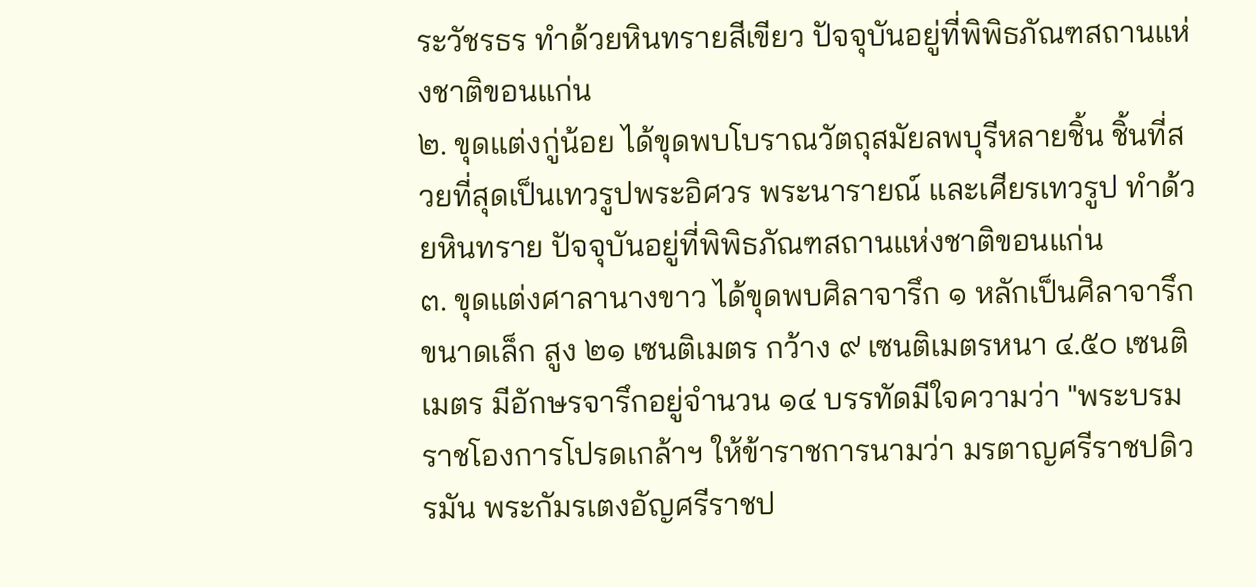ระวัชรธร ทำด้วยหินทรายสีเขียว ปัจจุบันอยู่ที่พิพิธภัณฑสถานแห่งชาติขอนแก่น
๒. ขุดแต่งกู่น้อย ได้ขุดพบโบราณวัตถุสมัยลพบุรีหลายชิ้น ชิ้นที่สวยที่สุดเป็นเทวรูปพระอิศวร พระนารายณ์ และเศียรเทวรูป ทำด้วยหินทราย ปัจจุบันอยู่ที่พิพิธภัณฑสถานแห่งชาติขอนแก่น
๓. ขุดแต่งศาลานางขาว ได้ขุดพบศิลาจารึก ๑ หลักเป็นศิลาจารึกขนาดเล็ก สูง ๒๑ เซนติเมตร กว้าง ๙ เซนติเมตรหนา ๔.๕๐ เซนติเมตร มีอักษรจารึกอยู่จำนวน ๑๔ บรรทัดมีใจความว่า "พระบรมราชโองการโปรดเกล้าฯ ให้ข้าราชการนามว่า มรตาญศรีราชปดิวรมัน พระกัมรเตงอัญศรีราชป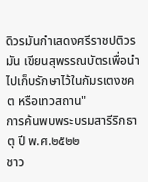ดิวรมันกำเสดงศรีราชปติวรมัน เขียนสุพรรณบัตรเพื่อนำไปเก็บรักษาไว้ในกัมรเตงชคต หรือเทวสถาน"
การค้นพบพระบรมสารีริกธาตุ ปี พ.ศ.๒๕๒๒
ชาว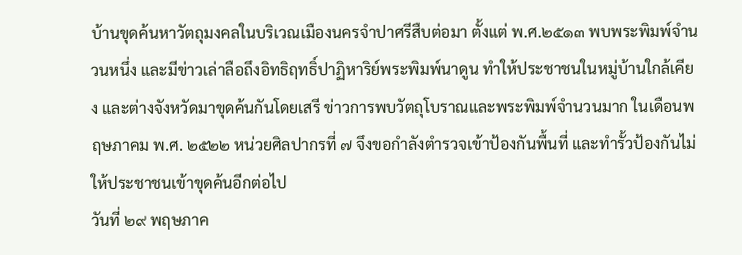บ้านขุดค้นหาวัตถุมงคลในบริเวณเมืองนครจำปาศรีสืบต่อมา ตั้งแต่ พ.ศ.๒๕๑๓ พบพระพิมพ์จำนวนหนึ่ง และมีข่าวเล่าลือถึงอิทธิฤทธิ์ปาฏิหาริย์พระพิมพ์นาดูน ทำให้ประชาชนในหมู่บ้านใกล้เคียง และต่างจังหวัดมาขุดค้นกันโดยเสรี ข่าวการพบวัตถุโบราณและพระพิมพ์จำนวนมาก ในเดือนพฤษภาคม พ.ศ. ๒๕๒๒ หน่วยศิลปากรที่ ๗ จึงขอกำลังตำรวจเข้าป้องกันพื้นที่ และทำรั้วป้องกันไม่ให้ประชาชนเข้าขุดค้นอีกต่อไป
วันที่ ๒๙ พฤษภาค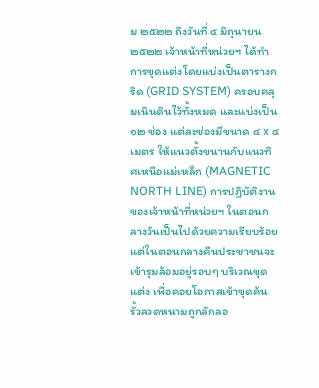ม ๒๕๒๒ ถึงวันที่ ๔ มิถุนายน๒๕๒๒ เจ้าหน้าที่หน่วยฯ ได้ทำการขุดแต่งโดยแบ่งเป็นตารางกริด (GRID SYSTEM) ครอบคลุมเนินดินไว้ทั้งหมด และแบ่งเป็น ๑๒ ช่อง แต่ละช่องมีขนาด ๔ x ๔ เมตร ให้แนวตั้งขนานกับแนวทิศเหนือแม่เหล็ก (MAGNETIC NORTH LINE) การปฏิบัติงานของเจ้าหน้าที่หน่วยฯ ในตอนกลางวันเป็นไปด้วยความเรียบร้อย แต่ในตอนกลางคืนประชาชนจะเข้ารุมล้อมอยู่รอบๆ บริเวณขุดแต่ง เพื่อคอยโอกาสเข้าขุดค้น รั้วลวดหนามถูกลักลอ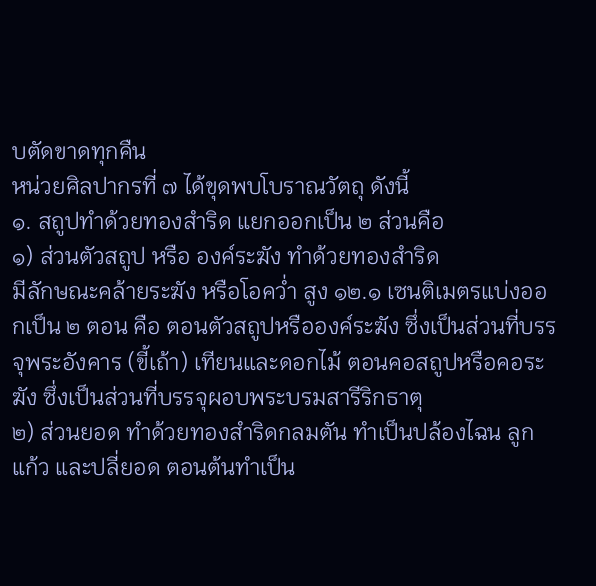บตัดขาดทุกคืน
หน่วยศิลปากรที่ ๗ ได้ขุดพบโบราณวัตถุ ดังนี้
๑. สถูปทำด้วยทองสำริด แยกออกเป็น ๒ ส่วนคือ
๑) ส่วนตัวสถูป หรือ องค์ระฆัง ทำด้วยทองสำริด
มีลักษณะคล้ายระฆัง หรือโอคว่ำ สูง ๑๒.๑ เซนติเมตรแบ่งออกเป็น ๒ ตอน คือ ตอนตัวสถูปหรือองค์ระฆัง ซึ่งเป็นส่วนที่บรรจุพระอังคาร (ขี้เถ้า) เทียนและดอกไม้ ตอนคอสถูปหรือคอระฆัง ซึ่งเป็นส่วนที่บรรจุผอบพระบรมสารีริกธาตุ
๒) ส่วนยอด ทำด้วยทองสำริดกลมตัน ทำเป็นปล้องไฉน ลูกแก้ว และปลี่ยอด ตอนต้นทำเป็น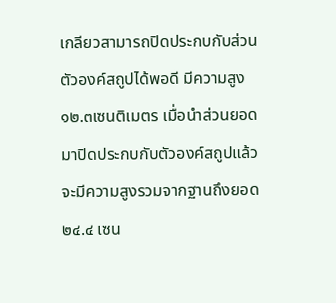เกลียวสามารถปิดประกบกับส่วนตัวองค์สถูปได้พอดี มีความสูง ๑๒.๓เซนติเมตร เมื่อนำส่วนยอดมาปิดประกบกับตัวองค์สถูปแล้วจะมีความสูงรวมจากฐานถึงยอด ๒๔.๔ เซน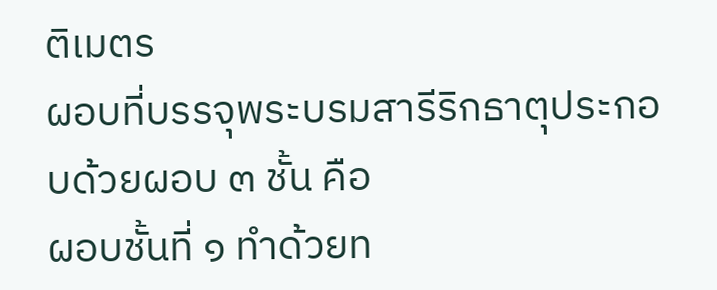ติเมตร
ผอบที่บรรจุพระบรมสารีริกธาตุประกอบด้วยผอบ ๓ ชั้น คือ
ผอบชั้นที่ ๑ ทำด้วยท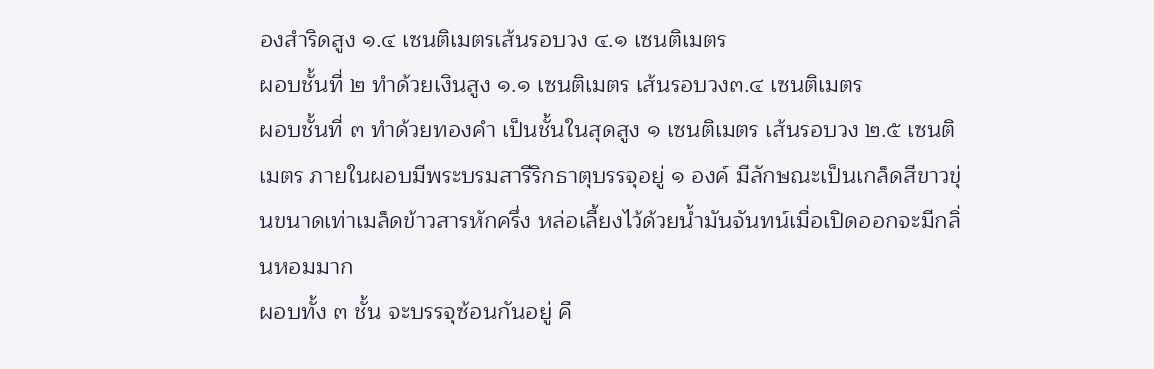องสำริดสูง ๑.๔ เซนติเมตรเส้นรอบวง ๔.๑ เซนติเมตร
ผอบชั้นที่ ๒ ทำด้วยเงินสูง ๑.๑ เซนติเมตร เส้นรอบวง๓.๔ เซนติเมตร
ผอบชั้นที่ ๓ ทำด้วยทองคำ เป็นชั้นในสุดสูง ๑ เซนติเมตร เส้นรอบวง ๒.๕ เซนติเมตร ภายในผอบมีพระบรมสารีริกธาตุบรรจุอยู่ ๑ องค์ มีลักษณะเป็นเกล็ดสีขาวขุ่นขนาดเท่าเมล็ดข้าวสารหักครึ่ง หล่อเลี้ยงไว้ด้วยน้ำมันจันทน์เมื่อเปิดออกจะมีกลิ่นหอมมาก
ผอบทั้ง ๓ ชั้น จะบรรจุซ้อนกันอยู่ คื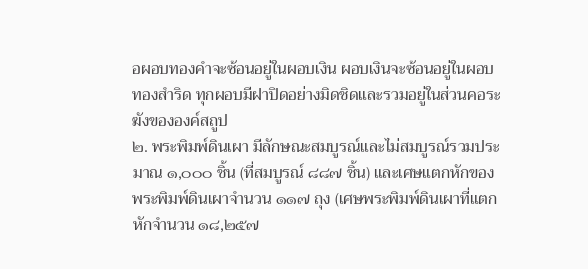อผอบทองคำจะซ้อนอยู่ในผอบเงิน ผอบเงินจะซ้อนอยู่ในผอบทองสำริด ทุกผอบมีฝาปิดอย่างมิดชิดและรวมอยู่ในส่วนคอระฆังขององค์สถูป
๒. พระพิมพ์ดินเผา มีลักษณะสมบูรณ์และไม่สมบูรณ์รวมประมาณ ๑,๐๐๐ ชิ้น (ที่สมบูรณ์ ๘๘๗ ชิ้น) และเศษแตกหักของพระพิมพ์ดินเผาจำนวน ๑๑๗ ถุง (เศษพระพิมพ์ดินเผาที่แตกหักจำนวน ๑๘,๒๕๗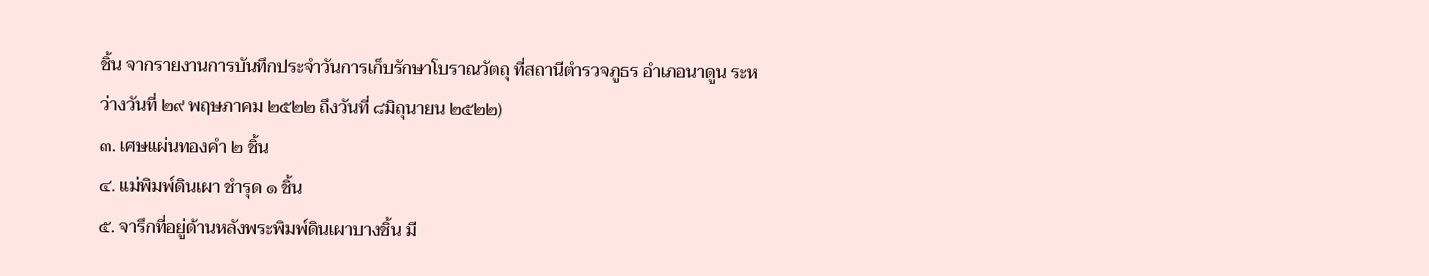ชิ้น จากรายงานการบันทึกประจำวันการเก็บรักษาโบราณวัตถุ ที่สถานีตำรวจภูธร อำเภอนาดูน ระหว่างวันที่ ๒๙ พฤษภาคม ๒๕๒๒ ถึงวันที่ ๘มิถุนายน ๒๕๒๒)
๓. เศษแผ่นทองคำ ๒ ชิ้น
๔. แม่พิมพ์ดินเผา ชำรุด ๑ ชิ้น
๕. จารึกที่อยู่ด้านหลังพระพิมพ์ดินเผาบางชิ้น มี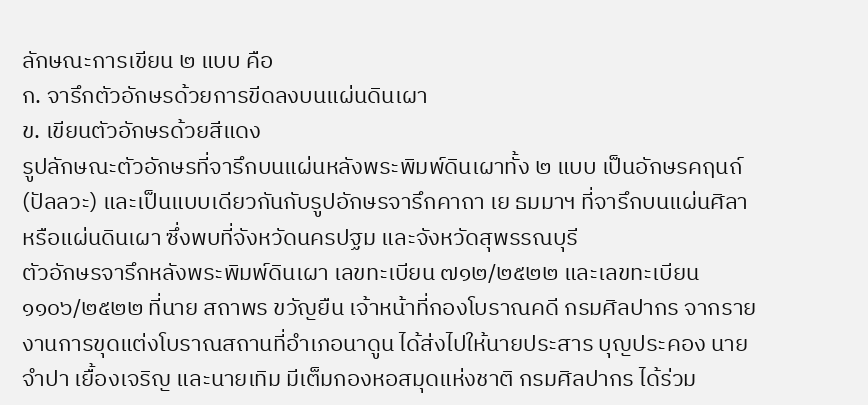ลักษณะการเขียน ๒ แบบ คือ
ก. จารึกตัวอักษรด้วยการขีดลงบนแผ่นดินเผา
ข. เขียนตัวอักษรด้วยสีแดง
รูปลักษณะตัวอักษรที่จารึกบนแผ่นหลังพระพิมพ์ดินเผาทั้ง ๒ แบบ เป็นอักษรคฤนถ์ (ปัลลวะ) และเป็นแบบเดียวกันกับรูปอักษรจารึกคาถา เย ธมมาฯ ที่จารึกบนแผ่นศิลาหรือแผ่นดินเผา ซึ่งพบที่จังหวัดนครปฐม และจังหวัดสุพรรณบุรี
ตัวอักษรจารึกหลังพระพิมพ์ดินเผา เลขทะเบียน ๗๑๒/๒๕๒๒ และเลขทะเบียน ๑๑๐๖/๒๕๒๒ ที่นาย สถาพร ขวัญยืน เจ้าหน้าที่กองโบราณคดี กรมศิลปากร จากรายงานการขุดแต่งโบราณสถานที่อำเภอนาดูน ได้ส่งไปให้นายประสาร บุญประคอง นายจำปา เยื้องเจริญ และนายเทิม มีเต็มกองหอสมุดแห่งชาติ กรมศิลปากร ได้ร่วม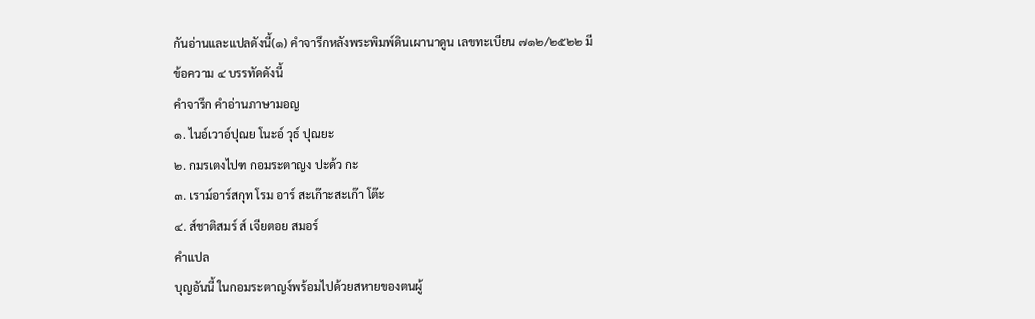กันอ่านและแปลดังนี้(๑) คำจารึกหลังพระพิมพ์ดินเผานาดูน เลขทะเบียน ๗๑๒/๒๕๒๒ มีข้อความ ๔ บรรทัดดังนี้
คำจารึก คำอ่านภาษามอญ
๑. ไนอ์เวาอ์ปุณย โนะอ์ วุธ์ ปุณยะ
๒. กมรเตงไปฑ กอมระตาญง ปะด้ว กะ
๓. เราม์อาร์สกุท โรม อาร์ สะเก๊าะสะเก๊า โต๊ะ
๔. ส์ชาติสมร์ ส์ เจียตอย สมอร์
คำแปล
บุญอันนี้ ในกอมระตาญง์พร้อมไปด้วยสหายของตนผู้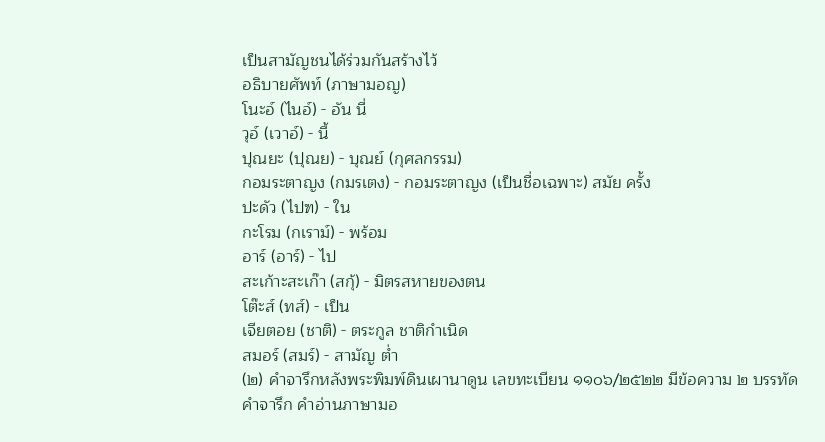เป็นสามัญชนได้ร่วมกันสร้างไว้
อธิบายศัพท์ (ภาษามอญ)
โนะอ์ (ไนอ์) - อัน นี่
วุอ์ (เวาอ์) - นี้
ปุณยะ (ปุณย) - บุณย์ (กุศลกรรม)
กอมระตาญง (กมรเตง) - กอมระตาญง (เป็นชื่อเฉพาะ) สมัย ครั้ง
ปะดัว (ไปฑ) - ใน
กะโรม (กเราม์) - พร้อม
อาร์ (อาร์) - ไป
สะเก้าะสะเก๊า (สกุ้) - มิตรสหายของตน
โต๊ะส์ (ทส์) - เป็น
เจียตอย (ชาติ) - ตระกูล ชาติกำเนิด
สมอร์ (สมร์) - สามัญ ต่ำ
(๒) คำจารึกหลังพระพิมพ์ดินเผานาดูน เลขทะเบียน ๑๑๐๖/๒๕๒๒ มีข้อความ ๒ บรรทัด
คำจารึก คำอ่านภาษามอ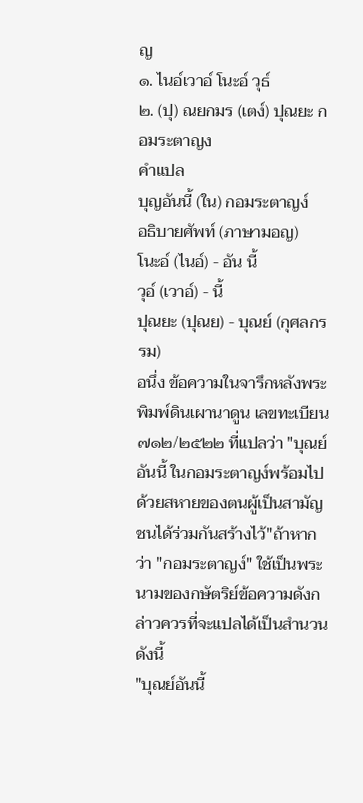ญ
๑. ไนอ์เวาอ์ โนะอ์ วุธ์
๒. (ปุ) ณยกมร (เตง์) ปุณยะ กอมระตาญง
คำแปล
บุญอันนี้ (ใน) กอมระตาญง์
อธิบายศัพท์ (ภาษามอญ)
โนะอ์ (ไนอ์) - อัน นี้
วุอ์ (เวาอ์) - นี้
ปุณยะ (ปุณย) - บุณย์ (กุศลกรรม)
อนึ่ง ข้อความในจารึกหลังพระพิมพ์ดินเผานาดูน เลขทะเบียน ๗๑๒/๒๕๒๒ ที่แปลว่า "บุณย์อันนี้ ในกอมระตาญง์พร้อมไปด้วยสหายของตนผู้เป็นสามัญชนได้ร่วมกันสร้างไว้"ถ้าหากว่า "กอมระตาญง์" ใช้เป็นพระนามของกษัตริย์ข้อความดังกล่าวควรที่จะแปลได้เป็นสำนวนดังนี้
"บุณย์อันนี้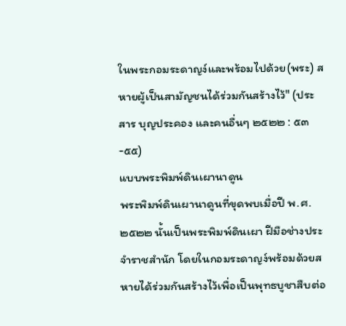ในพระกอมระดาญง์และพร้อมไปด้วย(พระ) สหายผู้เป็นสามัญชนได้ร่วมกันสร้างไว้" (ประสาร บุญประคอง และคนอื่นๆ ๒๕๒๒ : ๕๓-๕๕)
แบบพระพิมพ์ดินเผานาดูน
พระพิมพ์ดินเผานาดูนที่ขุดพบเมื่อปี พ.ศ.๒๕๒๒ นั้นเป็นพระพิมพ์ดินเผา ฝีมือช่างประจำราชสำนัก โดยในกอมระดาญง์พร้อมด้วยสหายได้ร่วมกันสร้างไว้เพื่อเป็นพุทธบูชาสืบต่อ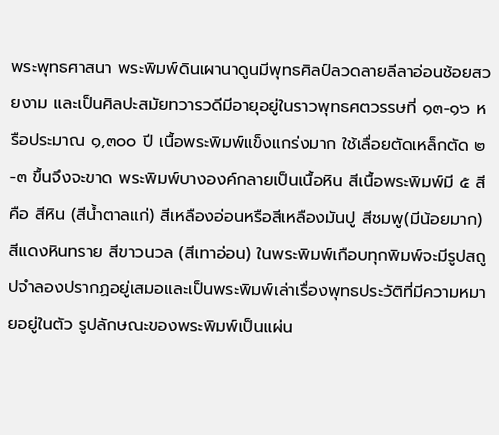พระพุทธศาสนา พระพิมพ์ดินเผานาดูนมีพุทธศิลป์ลวดลายลีลาอ่อนช้อยสวยงาม และเป็นศิลปะสมัยทวารวดีมีอายุอยู่ในราวพุทธศตวรรษที่ ๑๓-๑๖ หรือประมาณ ๑,๓๐๐ ปี เนื้อพระพิมพ์แข็งแกร่งมาก ใช้เลื่อยตัดเหล็กตัด ๒-๓ ขื้นจึงจะขาด พระพิมพ์บางองค์กลายเป็นเนื้อหิน สีเนื้อพระพิมพ์มี ๕ สีคือ สีหิน (สีน้ำตาลแก่) สีเหลืองอ่อนหรือสีเหลืองมันปู สีชมพู(มีน้อยมาก) สีแดงหินทราย สีขาวนวล (สีเทาอ่อน) ในพระพิมพ์เกือบทุกพิมพ์จะมีรูปสถูปจำลองปรากฏอยู่เสมอและเป็นพระพิมพ์เล่าเรื่องพุทธประวัติที่มีความหมายอยู่ในตัว รูปลักษณะของพระพิมพ์เป็นแผ่น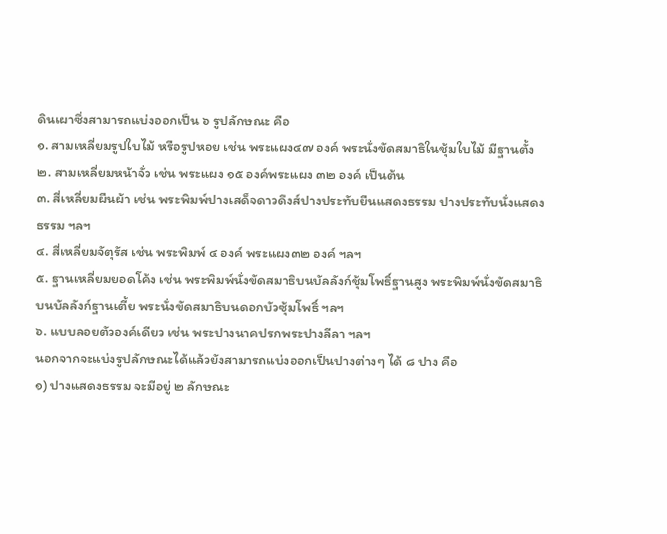ดินเผาซึ่งสามารถแบ่งออกเป็น ๖ รูปลักษณะ คือ
๑. สามเหลี่ยมรูปใบไม้ หรือรูปหอย เช่น พระแผง๔๗ องค์ พระนั่งขัดสมาธิในชุ้มใบไม้ มีฐานตั้ง
๒. สามเหลี่ยมหน้าจั่ว เช่น พระแผง ๑๕ องค์พระแผง ๓๒ องค์ เป็นต้น
๓. สี่เหลี่ยมผืนผ้า เช่น พระพิมพ์ปางเสด็จดาวดึงส์ปางประทับยืนแสดงธรรม ปางประทับนั่งแสดงธรรม ฯลฯ
๔. สี่เหลี่ยมจัตุรัส เช่น พระพิมพ์ ๔ องค์ พระแผง๓๒ องค์ ฯลฯ
๕. ฐานเหลี่ยมยอดโค้ง เช่น พระพิมพ์นั่งขัดสมาธิบนบัลลังก์ชุ้มโพธิ์ฐานสูง พระพิมพ์นั่งขัดสมาธิบนบัลลังก์ฐานเตี้ย พระนั่งขัดสมาธิบนดอกบัวซุ้มโพธิ์ ฯลฯ
๖. แบบลอยตัวองค์เดียว เช่น พระปางนาคปรกพระปางลีลา ฯลฯ
นอกจากจะแบ่งรูปลักษณะได้แล้วยังสามารถแบ่งออกเป็นปางต่างๆ ได้ ๘ ปาง คือ
๑) ปางแสดงธรรม จะมีอยู่ ๒ ลักษณะ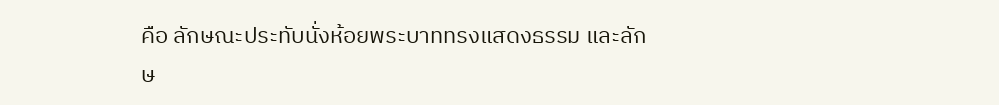คือ ลักษณะประทับนั่งห้อยพระบาททรงแสดงธรรม และลักษ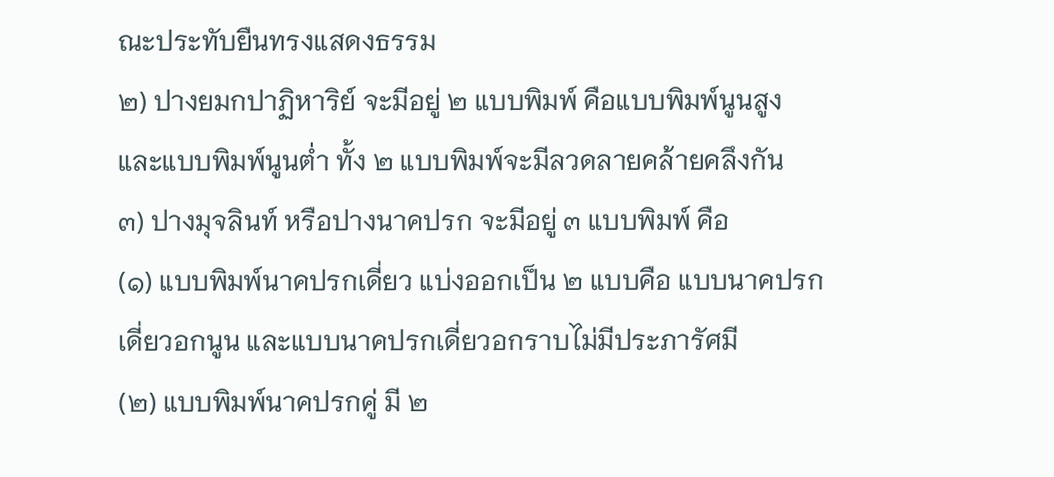ณะประทับยืนทรงแสดงธรรม
๒) ปางยมกปาฏิหาริย์ จะมีอยู่ ๒ แบบพิมพ์ คือแบบพิมพ์นูนสูง และแบบพิมพ์นูนต่ำ ทั้ง ๒ แบบพิมพ์จะมีลวดลายคล้ายคลึงกัน
๓) ปางมุจลินท์ หรือปางนาคปรก จะมีอยู่ ๓ แบบพิมพ์ คือ
(๑) แบบพิมพ์นาคปรกเดี่ยว แบ่งออกเป็น ๒ แบบคือ แบบนาคปรกเดี่ยวอกนูน และแบบนาคปรกเดี่ยวอกราบไม่มีประภารัศมี
(๒) แบบพิมพ์นาคปรกคู่ มี ๒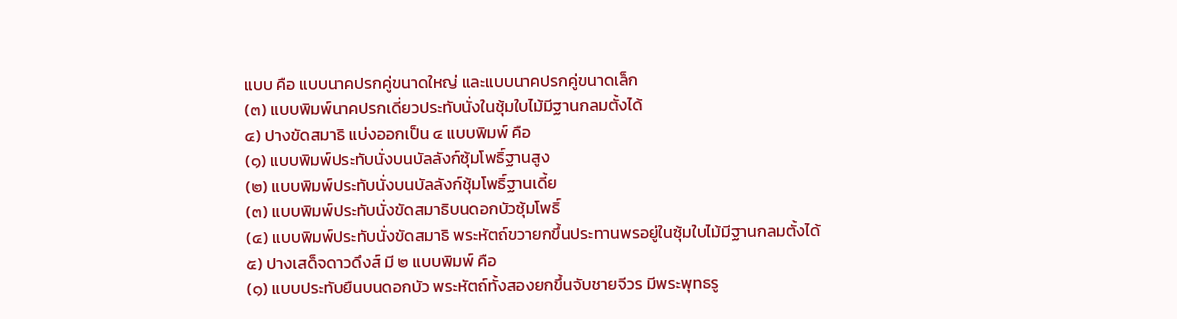แบบ คือ แบบนาคปรกคู่ขนาดใหญ่ และแบบนาคปรกคู่ขนาดเล็ก
(๓) แบบพิมพ์นาคปรกเดี่ยวประทับนั่งในชุ้มใบไม้มีฐานกลมตั้งได้
๔) ปางขัดสมาธิ แบ่งออกเป็น ๔ แบบพิมพ์ คือ
(๑) แบบพิมพ์ประทับนั่งบนบัลลังก์ซุ้มโพธิ์ฐานสูง
(๒) แบบพิมพ์ประทับนั่งบนบัลลังก์ชุ้มโพธิ์ฐานเดี้ย
(๓) แบบพิมพ์ประทับนั่งขัดสมาธิบนดอกบัวซุ้มโพธิ์
(๔) แบบพิมพ์ประทับนั่งขัดสมาธิ พระหัตถ์ขวายกขึ้นประทานพรอยู่ในซุ้มใบไม้มีฐานกลมตั้งได้
๕) ปางเสด็จดาวดึงส์ มี ๒ แบบพิมพ์ คือ
(๑) แบบประทับยืนบนดอกบัว พระหัตถ์ทั้งสองยกขึ้นจับชายจีวร มีพระพุทธรู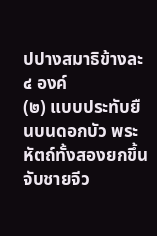ปปางสมาธิข้างละ ๔ องค์
(๒) แบบประทับยืนบนดอกบัว พระหัตถ์ทั้งสองยกขึ้นจับชายจีว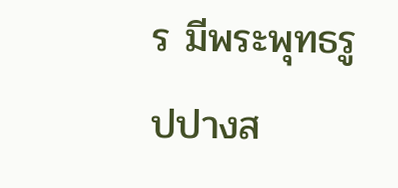ร มีพระพุทธรูปปางส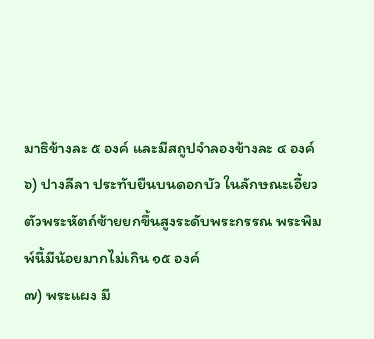มาธิข้างละ ๕ องค์ และมีสถูปจำลองข้างละ ๔ องค์
๖) ปางลีลา ประทับยืนบนดอกบัว ในลักษณะเอี้ยวตัวพระหัตถ์ซ้ายยกขึ้นสูงระดับพระกรรณ พระพิมพ์นี้มีน้อยมากไม่เกิน ๑๕ องค์
๗) พระแผง มี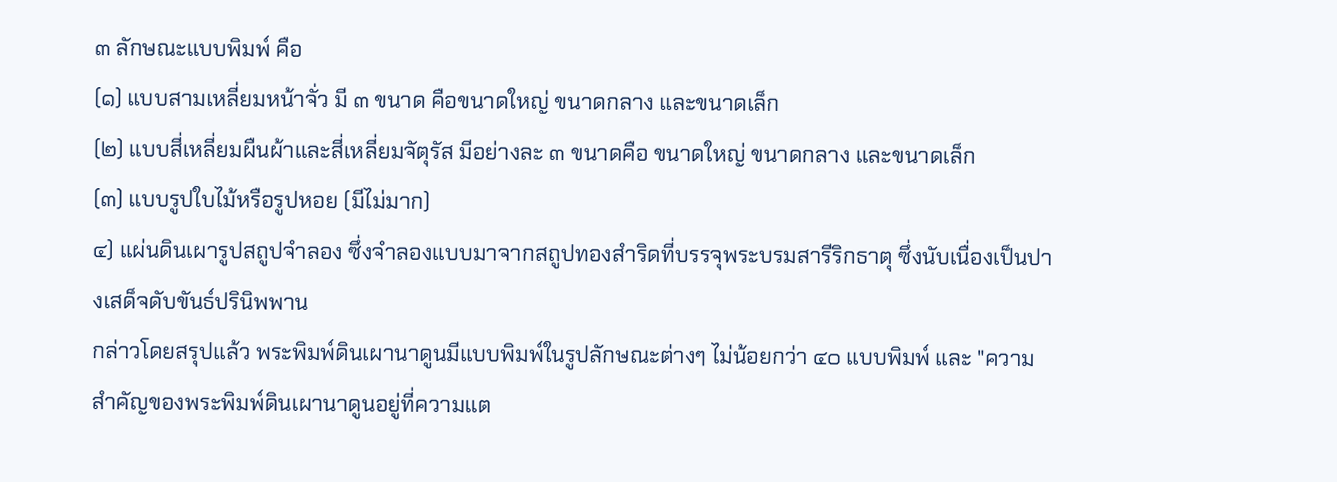๓ ลักษณะแบบพิมพ์ คือ
(๑) แบบสามเหลี่ยมหน้าจั่ว มี ๓ ขนาด คือขนาดใหญ่ ขนาดกลาง และขนาดเล็ก
(๒) แบบสี่เหลี่ยมผืนผ้าและสี่เหลี่ยมจัตุรัส มีอย่างละ ๓ ขนาดคือ ขนาดใหญ่ ขนาดกลาง และขนาดเล็ก
(๓) แบบรูปใบไม้หรือรูปหอย (มีไม่มาก)
๔) แผ่นดินเผารูปสถูปจำลอง ซึ่งจำลองแบบมาจากสถูปทองสำริดที่บรรจุพระบรมสารีริกธาตุ ซึ่งนับเนื่องเป็นปางเสด็จดับขันธ์ปรินิพพาน
กล่าวโดยสรุปแล้ว พระพิมพ์ดินเผานาดูนมีแบบพิมพ์ในรูปลักษณะต่างๆ ไม่น้อยกว่า ๔๐ แบบพิมพ์ และ "ความสำคัญของพระพิมพ์ดินเผานาดูนอยู่ที่ความแต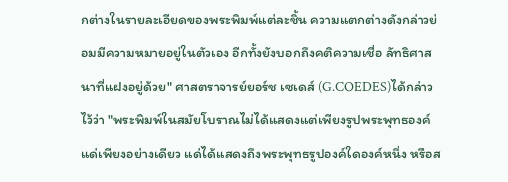กต่างในรายละเอียดของพระพิมพ์แต่ละชิ้น ความแตกต่างดังกล่าวย่อมมีความหมายอยู่ในตัวเอง อีกทั้งยังบอกถึงคติความเชื่อ ลัทธิศาสนาที่แฝงอยู่ด้วย" ศาสตราจารย์ยอร์ช เซเดส์ (G.COEDES)ได้กล่าวไว้ว่า "พระพิมพ์ในสมัยโบราณไม่ได้แสดงแต่เพียงรูปพระพุทธองค์แด่เพียงอย่างเดียว แด่ได้แสดงถึงพระพุทธรูปองค์ใดองค์หนึ่ง หรือส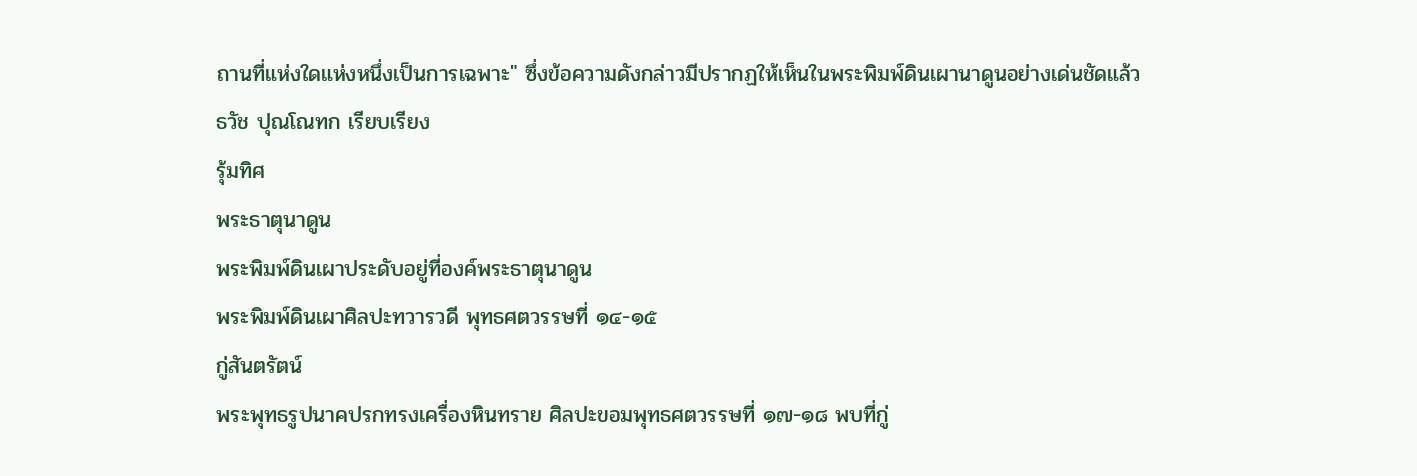ถานที่แห่งใดแห่งหนึ่งเป็นการเฉพาะ" ซึ่งข้อความดังกล่าวมีปรากฏให้เห็นในพระพิมพ์ดินเผานาดูนอย่างเด่นชัดแล้ว
ธวัช ปุณโณทก เรียบเรียง
รุ้มทิศ
พระธาตุนาดูน
พระพิมพ์ดินเผาประดับอยู่ที่องค์พระธาตุนาดูน
พระพิมพ์ดินเผาศิลปะทวารวดี พุทธศตวรรษที่ ๑๔-๑๕
กู่สันตรัตน์
พระพุทธรูปนาคปรกทรงเครื่องหินทราย ศิลปะขอมพุทธศตวรรษที่ ๑๗-๑๘ พบที่กู่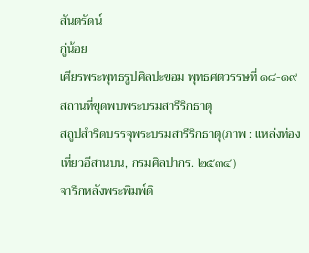สันตรัดน์
กู่น้อย
เศียรพระพุทธรูปศิลปะขอม พุทธศตวรรษที่ ๑๘-๑๙
สถานที่ขุดพบพระบรมสารีริกธาตุ
สถูปสำริดบรรจุพระบรมสารีริกธาตุ(ภาพ : แหล่งท่องเที่ยวอีสานบน, กรมศิลปากร. ๒๕๓๔)
จารึกหลังพระพิมพ์ดิ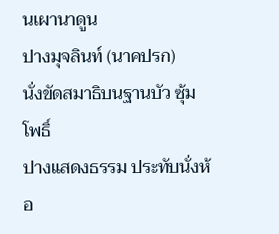นเผานาดูน
ปางมุจลินท์ (นาคปรก)
นั่งขัดสมาธิบนฐานบัว ซุ้มโพธิ์
ปางแสดงธรรม ประทับนั่งห้อ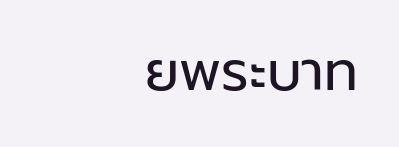ยพระบาท